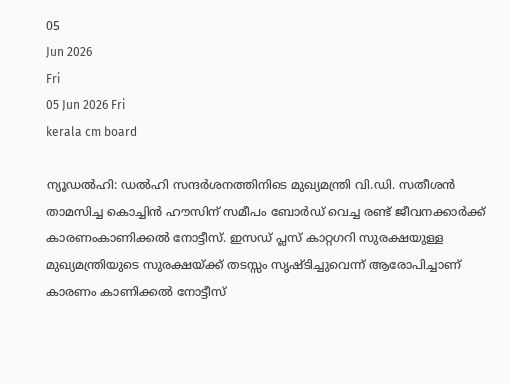05
Jun 2026
Fri
05 Jun 2026 Fri
kerala cm board

ന്യൂഡല്‍ഹി: ഡല്‍ഹി സന്ദര്‍ശനത്തിനിടെ മുഖ്യമന്ത്രി വി.ഡി. സതീശന്‍ താമസിച്ച കൊച്ചിന്‍ ഹൗസിന് സമീപം ബോര്‍ഡ് വെച്ച രണ്ട് ജീവനക്കാര്‍ക്ക് കാരണംകാണിക്കല്‍ നോട്ടീസ്. ഇസഡ് പ്ലസ് കാറ്റഗറി സുരക്ഷയുള്ള മുഖ്യമന്ത്രിയുടെ സുരക്ഷയ്ക്ക് തടസ്സം സൃഷ്ടിച്ചുവെന്ന് ആരോപിച്ചാണ് കാരണം കാണിക്കല്‍ നോട്ടീസ്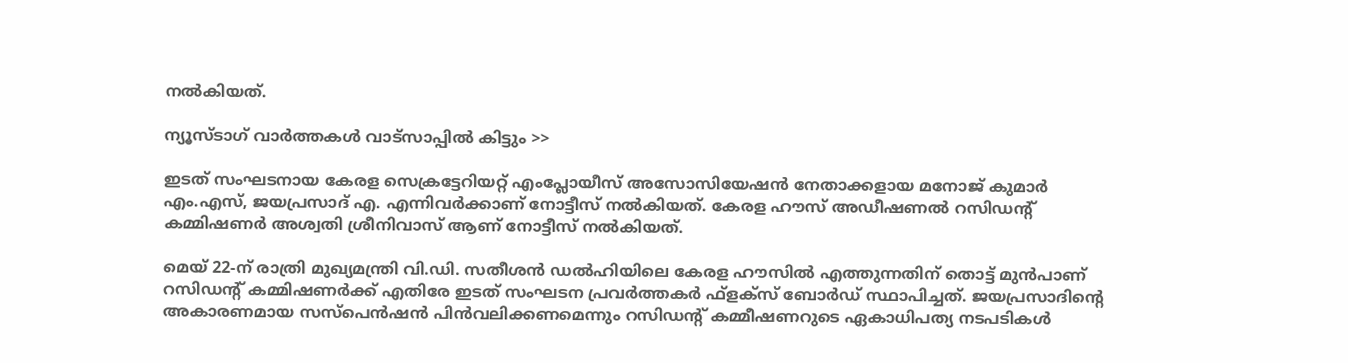നല്‍കിയത്.

ന്യൂസ്ടാഗ് വാര്‍ത്തകള്‍ വാട്‌സാപ്പില്‍ കിട്ടും >>

ഇടത് സംഘടനായ കേരള സെക്രട്ടേറിയറ്റ് എംപ്ലോയീസ് അസോസിയേഷന്‍ നേതാക്കളായ മനോജ് കുമാര്‍ എം.എസ്, ജയപ്രസാദ് എ. എന്നിവര്‍ക്കാണ് നോട്ടീസ് നല്‍കിയത്. കേരള ഹൗസ് അഡീഷണല്‍ റസിഡന്റ് കമ്മിഷണര്‍ അശ്വതി ശ്രീനിവാസ് ആണ് നോട്ടീസ് നല്‍കിയത്.

മെയ് 22-ന് രാത്രി മുഖ്യമന്ത്രി വി.ഡി. സതീശന്‍ ഡല്‍ഹിയിലെ കേരള ഹൗസില്‍ എത്തുന്നതിന് തൊട്ട് മുന്‍പാണ് റസിഡന്റ് കമ്മിഷണര്‍ക്ക് എതിരേ ഇടത് സംഘടന പ്രവര്‍ത്തകര്‍ ഫ്‌ളക്‌സ് ബോര്‍ഡ് സ്ഥാപിച്ചത്. ജയപ്രസാദിന്റെ അകാരണമായ സസ്പെന്‍ഷന്‍ പിന്‍വലിക്കണമെന്നും റസിഡന്റ് കമ്മീഷണറുടെ ഏകാധിപത്യ നടപടികള്‍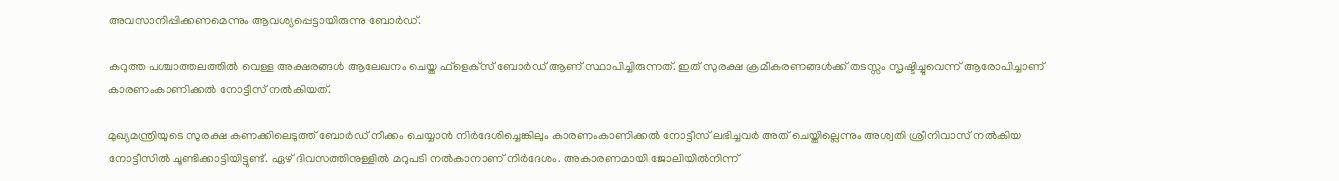അവസാനിപ്പിക്കണമെന്നും ആവശ്യപ്പെട്ടായിരുന്നു ബോര്‍ഡ്.

കറുത്ത പശ്ചാത്തലത്തില്‍ വെള്ള അക്ഷരങ്ങള്‍ ആലേഖനം ചെയ്ത ഫ്‌ളെക്‌സ് ബോര്‍ഡ് ആണ് സ്ഥാപിച്ചിരുന്നത്. ഇത് സുരക്ഷ ക്രമീകരണങ്ങള്‍ക്ക് തടസ്സം സൃഷ്ടിച്ചുവെന്ന് ആരോപിച്ചാണ് കാരണംകാണിക്കല്‍ നോട്ടീസ് നല്‍കിയത്.

മുഖ്യമന്ത്രിയുടെ സുരക്ഷ കണക്കിലെടുത്ത് ബോര്‍ഡ് നീക്കം ചെയ്യാന്‍ നിര്‍ദേശിച്ചെങ്കിലും കാരണംകാണിക്കല്‍ നോട്ടീസ് ലഭിച്ചവര്‍ അത് ചെയ്തില്ലെന്നും അശ്വതി ശ്രീനിവാസ് നല്‍കിയ നോട്ടീസില്‍ ചൂണ്ടിക്കാട്ടിയിട്ടുണ്ട്. ഏഴ് ദിവസത്തിനുള്ളില്‍ മറുപടി നല്‍കാനാണ് നിര്‍ദേശം. അകാരണമായി ജോലിയില്‍നിന്ന്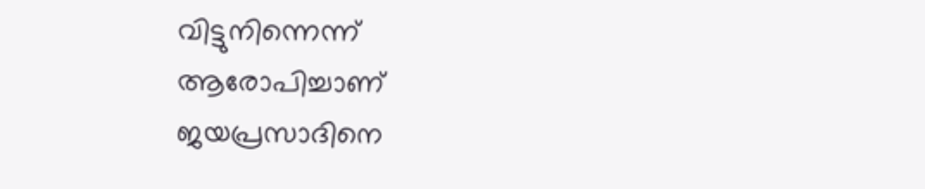വിട്ടുനിന്നെന്ന് ആരോപിച്ചാണ് ജയപ്രസാദിനെ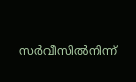സര്‍വീസില്‍നിന്ന്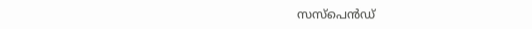സസ്പെന്‍ഡ്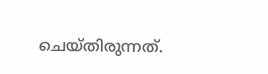ചെയ്തിരുന്നത്.